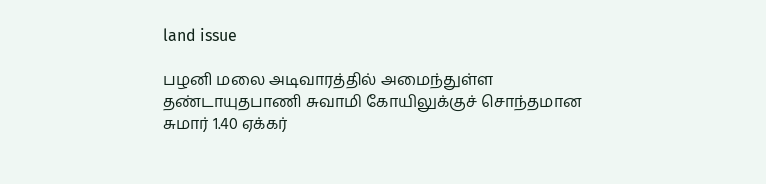land issue

பழனி மலை அடிவாரத்தில் அமைந்துள்ள தண்டாயுதபாணி சுவாமி கோயிலுக்குச் சொந்தமான சுமார் 1.40 ஏக்கர்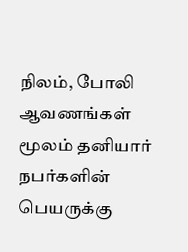நிலம், போலி ஆவணங்கள் மூலம் தனியார் நபர்களின் பெயருக்கு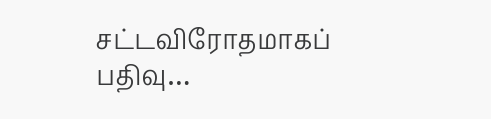சட்டவிரோதமாகப் பதிவு…